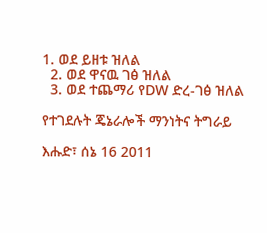1. ወደ ይዘቱ ዝለል
  2. ወደ ዋናዉ ገፅ ዝለል
  3. ወደ ተጨማሪ የDW ድረ-ገፅ ዝለል

የተገደሉት ጄኔራሎች ማንነትና ትግራይ

እሑድ፣ ሰኔ 16 2011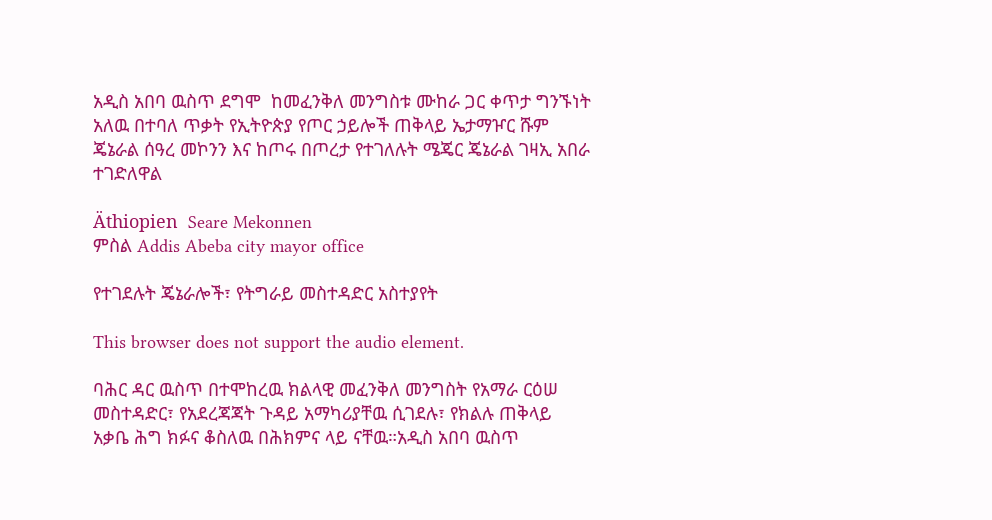አዲስ አበባ ዉስጥ ደግሞ  ከመፈንቅለ መንግስቱ ሙከራ ጋር ቀጥታ ግንኙነት አለዉ በተባለ ጥቃት የኢትዮጵያ የጦር ኃይሎች ጠቅላይ ኤታማዦር ሹም ጄኔራል ሰዓረ መኮንን እና ከጦሩ በጦረታ የተገለሉት ሜጄር ጄኔራል ገዛኢ አበራ ተገድለዋል

Äthiopien  Seare Mekonnen
ምስል Addis Abeba city mayor office

የተገደሉት ጄኔራሎች፣ የትግራይ መስተዳድር አስተያየት

This browser does not support the audio element.

ባሕር ዳር ዉስጥ በተሞከረዉ ክልላዊ መፈንቅለ መንግስት የአማራ ርዕሠ መስተዳድር፣ የአደረጃጃት ጉዳይ አማካሪያቸዉ ሲገደሉ፣ የክልሉ ጠቅላይ አቃቤ ሕግ ክፉና ቆስለዉ በሕክምና ላይ ናቸዉ።አዲስ አበባ ዉስጥ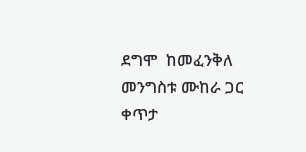ደግሞ  ከመፈንቅለ መንግስቱ ሙከራ ጋር ቀጥታ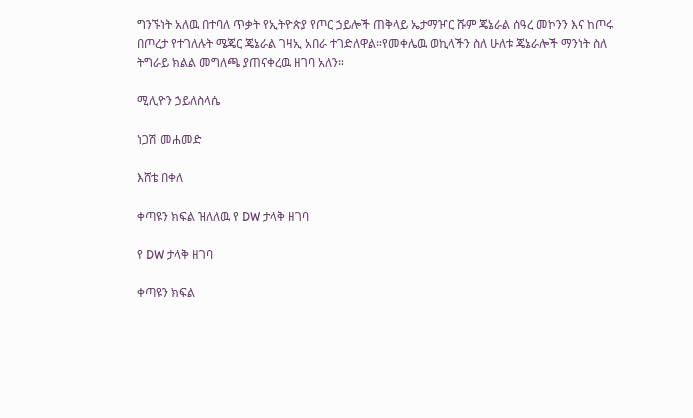ግንኙነት አለዉ በተባለ ጥቃት የኢትዮጵያ የጦር ኃይሎች ጠቅላይ ኤታማዦር ሹም ጄኔራል ሰዓረ መኮንን እና ከጦሩ በጦረታ የተገለሉት ሜጄር ጄኔራል ገዛኢ አበራ ተገድለዋል።የመቀሌዉ ወኪላችን ስለ ሁለቱ ጄኔራሎች ማንነት ስለ ትግራይ ክልል መግለጫ ያጠናቀረዉ ዘገባ አለን።

ሚሊዮን ኃይለስላሴ

ነጋሽ መሐመድ

እሸቴ በቀለ

ቀጣዩን ክፍል ዝለለዉ የ DW ታላቅ ዘገባ

የ DW ታላቅ ዘገባ

ቀጣዩን ክፍል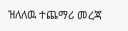ዝለለዉ ተጨማሪ መረጃ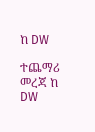ከ DW

ተጨማሪ መረጃ ከ DW